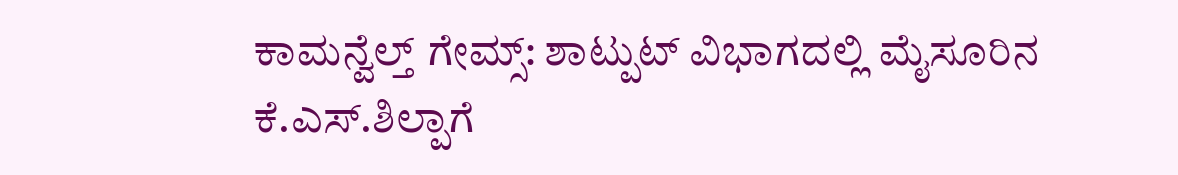ಕಾಮನ್ವೆಲ್ತ್ ಗೇಮ್ಸ್: ಶಾಟ್ಪುಟ್ ವಿಭಾಗದಲ್ಲಿ ಮೈಸೂರಿನ ಕೆ.ಎಸ್.ಶಿಲ್ಪಾಗೆ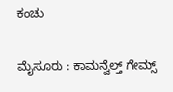ಕಂಚು

ಮೈಸೂರು : ಕಾಮನ್ವೆಲ್ತ್ ಗೇಮ್ಸ್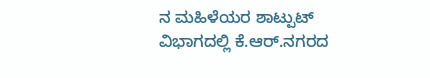ನ ಮಹಿಳೆಯರ ಶಾಟ್ಪುಟ್ ವಿಭಾಗದಲ್ಲಿ ಕೆ.ಆರ್.ನಗರದ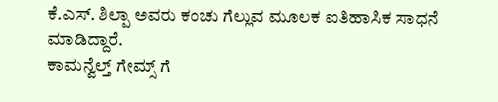ಕೆ.ಎಸ್. ಶಿಲ್ಪಾ ಅವರು ಕಂಚು ಗೆಲ್ಲುವ ಮೂಲಕ ಐತಿಹಾಸಿಕ ಸಾಧನೆ ಮಾಡಿದ್ದಾರೆ.
ಕಾಮನ್ವೆಲ್ತ್ ಗೇಮ್ಸ್ ಗೆ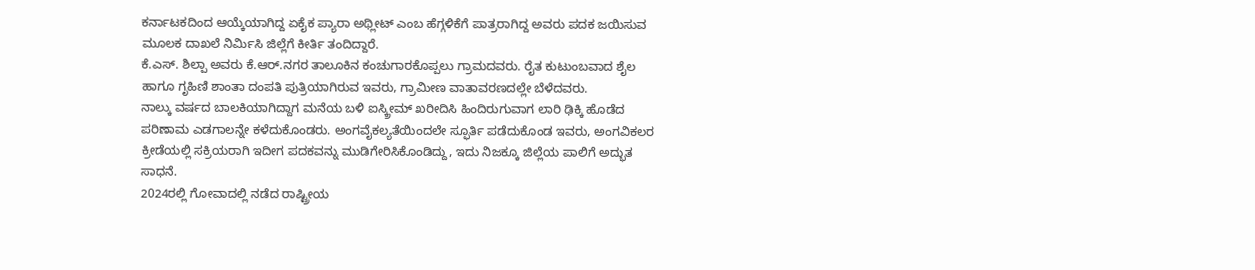ಕರ್ನಾಟಕದಿಂದ ಆಯ್ಕೆಯಾಗಿದ್ದ ಏಕೈಕ ಪ್ಯಾರಾ ಅಥ್ಲೀಟ್ ಎಂಬ ಹೆಗ್ಗಳಿಕೆಗೆ ಪಾತ್ರರಾಗಿದ್ದ ಅವರು ಪದಕ ಜಯಿಸುವ ಮೂಲಕ ದಾಖಲೆ ನಿರ್ಮಿಸಿ ಜಿಲ್ಲೆಗೆ ಕೀರ್ತಿ ತಂದಿದ್ದಾರೆ.
ಕೆ.ಎಸ್. ಶಿಲ್ಪಾ ಅವರು ಕೆ.ಆರ್.ನಗರ ತಾಲೂಕಿನ ಕಂಚುಗಾರಕೊಪ್ಪಲು ಗ್ರಾಮದವರು. ರೈತ ಕುಟುಂಬವಾದ ಶೈಲ ಹಾಗೂ ಗೃಹಿಣಿ ಶಾಂತಾ ದಂಪತಿ ಪುತ್ರಿಯಾಗಿರುವ ಇವರು, ಗ್ರಾಮೀಣ ವಾತಾವರಣದಲ್ಲೇ ಬೆಳೆದವರು.
ನಾಲ್ಕು ವರ್ಷದ ಬಾಲಕಿಯಾಗಿದ್ದಾಗ ಮನೆಯ ಬಳಿ ಐಸ್ಕ್ರೀಮ್ ಖರೀದಿಸಿ ಹಿಂದಿರುಗುವಾಗ ಲಾರಿ ಢಿಕ್ಕಿ ಹೊಡೆದ ಪರಿಣಾಮ ಎಡಗಾಲನ್ನೇ ಕಳೆದುಕೊಂಡರು. ಅಂಗವೈಕಲ್ಯತೆಯಿಂದಲೇ ಸ್ಫೂರ್ತಿ ಪಡೆದುಕೊಂಡ ಇವರು, ಅಂಗವಿಕಲರ ಕ್ರೀಡೆಯಲ್ಲಿ ಸಕ್ರಿಯರಾಗಿ ಇದೀಗ ಪದಕವನ್ನು ಮುಡಿಗೇರಿಸಿಕೊಂಡಿದ್ದು, ಇದು ನಿಜಕ್ಕೂ ಜಿಲ್ಲೆಯ ಪಾಲಿಗೆ ಅದ್ಭುತ ಸಾಧನೆ.
2024ರಲ್ಲಿ ಗೋವಾದಲ್ಲಿ ನಡೆದ ರಾಷ್ಟ್ರೀಯ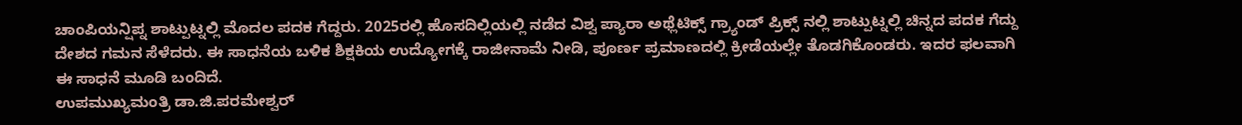ಚಾಂಪಿಯನ್ಷಿಪ್ನ ಶಾಟ್ಪುಟ್ನಲ್ಲಿ ಮೊದಲ ಪದಕ ಗೆದ್ದರು. 2025ರಲ್ಲಿ ಹೊಸದಿಲ್ಲಿಯಲ್ಲಿ ನಡೆದ ವಿಶ್ವ ಪ್ಯಾರಾ ಅಥ್ಲೆಟಿಕ್ಸ್ ಗ್ರ್ಯಾಂಡ್ ಪ್ರಿಕ್ಸ್ ನಲ್ಲಿ ಶಾಟ್ಪುಟ್ನಲ್ಲಿ ಚಿನ್ನದ ಪದಕ ಗೆದ್ದು ದೇಶದ ಗಮನ ಸೆಳೆದರು. ಈ ಸಾಧನೆಯ ಬಳಿಕ ಶಿಕ್ಷಕಿಯ ಉದ್ಯೋಗಕ್ಕೆ ರಾಜೀನಾಮೆ ನೀಡಿ, ಪೂರ್ಣ ಪ್ರಮಾಣದಲ್ಲಿ ಕ್ರೀಡೆಯಲ್ಲೇ ತೊಡಗಿಕೊಂಡರು. ಇದರ ಫಲವಾಗಿ ಈ ಸಾಧನೆ ಮೂಡಿ ಬಂದಿದೆ.
ಉಪಮುಖ್ಯಮಂತ್ರಿ ಡಾ.ಜಿ.ಪರಮೇಶ್ವರ್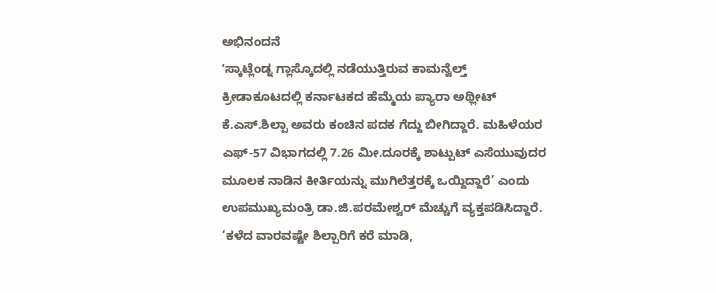ಅಭಿನಂದನೆ
ʼಸ್ಕಾಟ್ಲೆಂಡ್ನ ಗ್ಲಾಸ್ಕೊದಲ್ಲಿ ನಡೆಯುತ್ತಿರುವ ಕಾಮನ್ವೆಲ್ತ್ ಕ್ರೀಡಾಕೂಟದಲ್ಲಿ ಕರ್ನಾಟಕದ ಹೆಮ್ಮೆಯ ಪ್ಯಾರಾ ಅಥ್ಲೀಟ್ ಕೆ.ಎಸ್.ಶಿಲ್ಪಾ ಅವರು ಕಂಚಿನ ಪದಕ ಗೆದ್ದು ಬೀಗಿದ್ದಾರೆ. ಮಹಿಳೆಯರ ಎಫ್-57 ವಿಭಾಗದಲ್ಲಿ 7.26 ಮೀ.ದೂರಕ್ಕೆ ಶಾಟ್ಪುಟ್ ಎಸೆಯುವುದರ ಮೂಲಕ ನಾಡಿನ ಕೀರ್ತಿಯನ್ನು ಮುಗಿಲೆತ್ತರಕ್ಕೆ ಒಯ್ದಿದ್ದಾರೆ’ ಎಂದು ಉಪಮುಖ್ಯಮಂತ್ರಿ ಡಾ.ಜಿ.ಪರಮೇಶ್ವರ್ ಮೆಚ್ಚುಗೆ ವ್ಯಕ್ತಪಡಿಸಿದ್ದಾರೆ.
‘ಕಳೆದ ವಾರವಷ್ಟೇ ಶಿಲ್ಪಾರಿಗೆ ಕರೆ ಮಾಡಿ,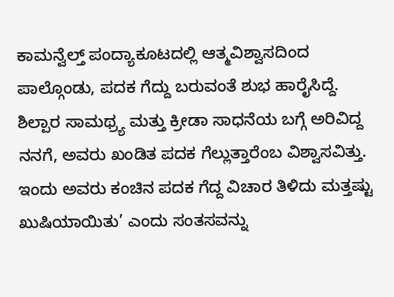ಕಾಮನ್ವೆಲ್ತ್ ಪಂದ್ಯಾಕೂಟದಲ್ಲಿ ಆತ್ಮವಿಶ್ವಾಸದಿಂದ ಪಾಲ್ಗೊಂಡು, ಪದಕ ಗೆದ್ದು ಬರುವಂತೆ ಶುಭ ಹಾರೈಸಿದ್ದೆ. ಶಿಲ್ಪಾರ ಸಾಮಥ್ರ್ಯ ಮತ್ತು ಕ್ರೀಡಾ ಸಾಧನೆಯ ಬಗ್ಗೆ ಅರಿವಿದ್ದ ನನಗೆ, ಅವರು ಖಂಡಿತ ಪದಕ ಗೆಲ್ಲುತ್ತಾರೆಂಬ ವಿಶ್ವಾಸವಿತ್ತು. ಇಂದು ಅವರು ಕಂಚಿನ ಪದಕ ಗೆದ್ದ ವಿಚಾರ ತಿಳಿದು ಮತ್ತಷ್ಟು ಖುಷಿಯಾಯಿತು’ ಎಂದು ಸಂತಸವನ್ನು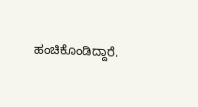ಹಂಚಿಕೊಂಡಿದ್ದಾರೆ.